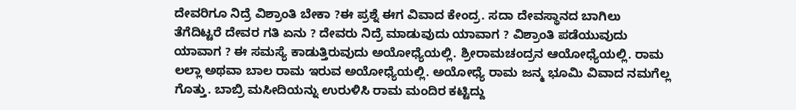ದೇವರಿಗೂ ನಿದ್ರೆ ವಿಶ್ರಾಂತಿ ಬೇಕಾ ?ಈ ಪ್ರಶ್ನೆ ಈಗ ವಿವಾದ ಕೇಂದ್ರ. ಸದಾ ದೇವಸ್ಥಾನದ ಬಾಗಿಲು ತೆಗೆದಿಟ್ಟರೆ ದೇವರ ಗತಿ ಏನು ? ದೇವರು ನಿದ್ರೆ ಮಾಡುವುದು ಯಾವಾಗ ? ವಿಶ್ರಾಂತಿ ಪಡೆಯುವುದು ಯಾವಾಗ ? ಈ ಸಮಸ್ಯೆ ಕಾಡುತ್ತಿರುವುದು ಅಯೋಧ್ಯೆಯಲ್ಲಿ. ಶ್ರೀರಾಮಚಂದ್ರನ ಆಯೋಧ್ಯೆಯಲ್ಲಿ. ರಾಮ ಲಲ್ಲಾ ಅಥವಾ ಬಾಲ ರಾಮ ಇರುವ ಅಯೋಧ್ಯೆಯಲ್ಲಿ. ಅಯೋಧ್ಯೆ ರಾಮ ಜನ್ಮ ಭೂಮಿ ವಿವಾದ ನಮಗೆಲ್ಲ ಗೊತ್ತು. ಬಾಬ್ರಿ ಮಸೀದಿಯನ್ನು ಉರುಳಿಸಿ ರಾಮ ಮಂದಿರ ಕಟ್ಟಿದ್ದು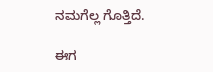ನಮಗೆಲ್ಲ ಗೊತ್ತಿದೆ.

ಈಗ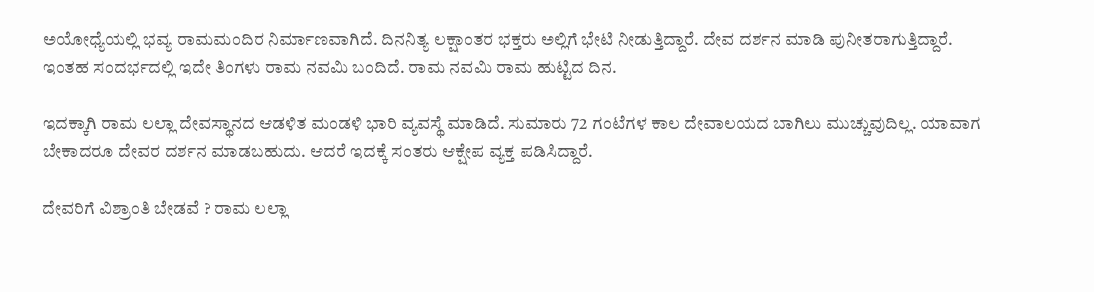ಅಯೋಧ್ಯೆಯಲ್ಲಿ ಭವ್ಯ ರಾಮಮಂದಿರ ನಿರ್ಮಾಣವಾಗಿದೆ. ದಿನನಿತ್ಯ ಲಕ್ಷಾಂತರ ಭಕ್ತರು ಅಲ್ಲಿಗೆ ಭೇಟಿ ನೀಡುತ್ತಿದ್ದಾರೆ. ದೇವ ದರ್ಶನ ಮಾಡಿ ಪುನೀತರಾಗುತ್ತಿದ್ದಾರೆ. ಇಂತಹ ಸಂದರ್ಭದಲ್ಲಿ ಇದೇ ತಿಂಗಳು ರಾಮ ನವಮಿ ಬಂದಿದೆ. ರಾಮ ನವಮಿ ರಾಮ ಹುಟ್ಟಿದ ದಿನ.

ಇದಕ್ಕಾಗಿ ರಾಮ ಲಲ್ಲಾ ದೇವಸ್ಥಾನದ ಆಡಳಿತ ಮಂಡಳಿ ಭಾರಿ ವ್ಯವಸ್ಥೆ ಮಾಡಿದೆ. ಸುಮಾರು 72 ಗಂಟೆಗಳ ಕಾಲ ದೇವಾಲಯದ ಬಾಗಿಲು ಮುಚ್ಚುವುದಿಲ್ಲ. ಯಾವಾಗ ಬೇಕಾದರೂ ದೇವರ ದರ್ಶನ ಮಾಡಬಹುದು. ಆದರೆ ಇದಕ್ಕೆ ಸಂತರು ಆಕ್ಷೇಪ ವ್ಯಕ್ತ ಪಡಿಸಿದ್ದಾರೆ.

ದೇವರಿಗೆ ವಿಶ್ರಾಂತಿ ಬೇಡವೆ ? ರಾಮ ಲಲ್ಲಾ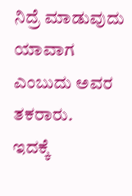ನಿದ್ರೆ ಮಾಡುವುದು ಯಾವಾಗ ಎಂಬುದು ಅವರ ತಕರಾರು.
ಇದಕ್ಕೆ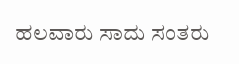ಹಲವಾರು ಸಾದು ಸಂತರು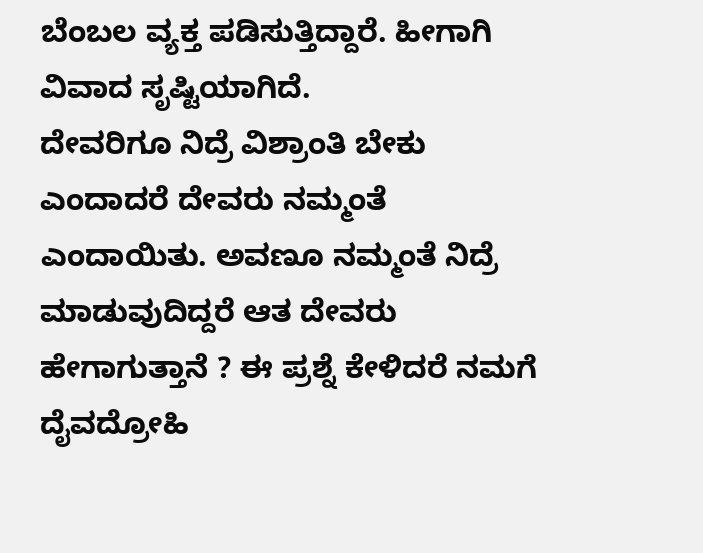ಬೆಂಬಲ ವ್ಯಕ್ತ ಪಡಿಸುತ್ತಿದ್ದಾರೆ. ಹೀಗಾಗಿ ವಿವಾದ ಸೃಷ್ಟಿಯಾಗಿದೆ.
ದೇವರಿಗೂ ನಿದ್ರೆ ವಿಶ್ರಾಂತಿ ಬೇಕು ಎಂದಾದರೆ ದೇವರು ನಮ್ಮಂತೆ ಎಂದಾಯಿತು. ಅವಣೂ ನಮ್ಮಂತೆ ನಿದ್ರೆ ಮಾಡುವುದಿದ್ದರೆ ಆತ ದೇವರು ಹೇಗಾಗುತ್ತಾನೆ ? ಈ ಪ್ರಶ್ನೆ ಕೇಳಿದರೆ ನಮಗೆ ದೈವದ್ರೋಹಿ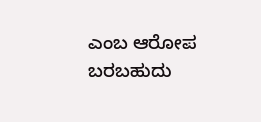ಎಂಬ ಆರೋಪ ಬರಬಹುದು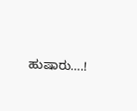ಹುಷಾರು….!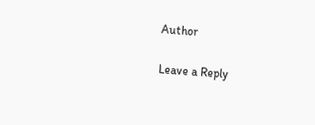Author

Leave a Reply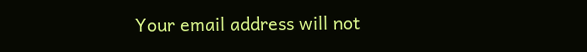Your email address will not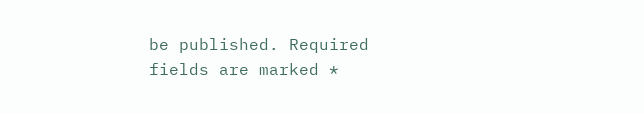be published. Required fields are marked *